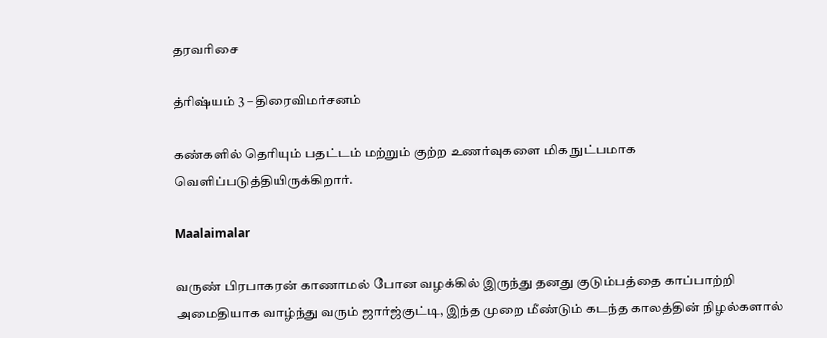தரவரிசை

த்ரிஷ்யம் 3 – திரைவிமர்சனம்

கண்களில் தெரியும் பதட்டம் மற்றும் குற்ற உணர்வுகளை மிக நுட்பமாக வெளிப்படுத்தியிருக்கிறார்.

Maalaimalar

வருண் பிரபாகரன் காணாமல் போன வழக்கில் இருந்து தனது குடும்பத்தை காப்பாற்றி அமைதியாக வாழ்ந்து வரும் ஜார்ஜ்குட்டி, இந்த முறை மீண்டும் கடந்த காலத்தின் நிழல்களால்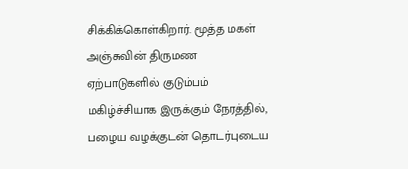சிக்கிக்கொள்கிறார். மூத்த மகள் அஞ்சுவின் திருமண ஏற்பாடுகளில் குடும்பம் மகிழ்ச்சியாக இருக்கும் நேரத்தில், பழைய வழக்குடன் தொடர்புடைய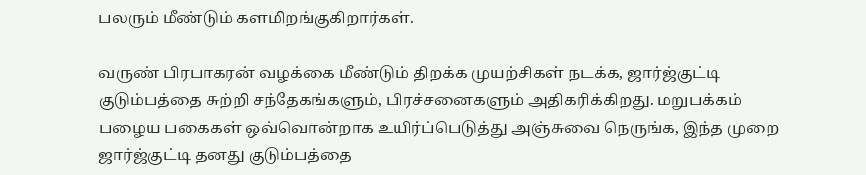பலரும் மீண்டும் களமிறங்குகிறார்கள்.

வருண் பிரபாகரன் வழக்கை மீண்டும் திறக்க முயற்சிகள் நடக்க, ஜார்ஜ்குட்டி குடும்பத்தை சுற்றி சந்தேகங்களும், பிரச்சனைகளும் அதிகரிக்கிறது. மறுபக்கம் பழைய பகைகள் ஒவ்வொன்றாக உயிர்ப்பெடுத்து அஞ்சுவை நெருங்க, இந்த முறை ஜார்ஜ்குட்டி தனது குடும்பத்தை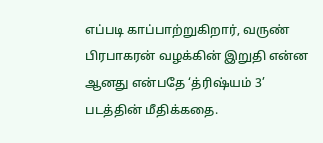எப்படி காப்பாற்றுகிறார், வருண் பிரபாகரன் வழக்கின் இறுதி என்ன ஆனது என்பதே ‘த்ரிஷ்யம் 3’ படத்தின் மீதிக்கதை.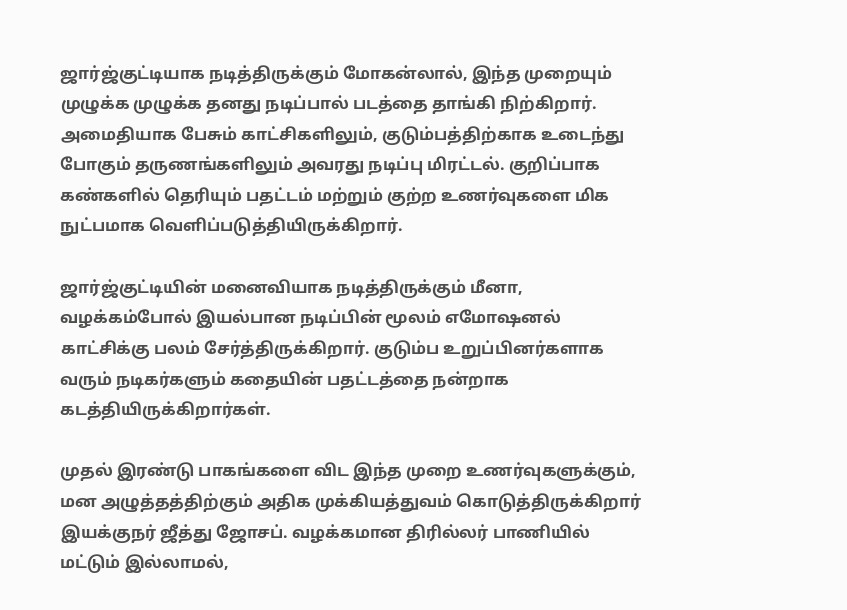ஜார்ஜ்குட்டியாக நடித்திருக்கும் மோகன்லால், இந்த முறையும் முழுக்க முழுக்க தனது நடிப்பால் படத்தை தாங்கி நிற்கிறார். அமைதியாக பேசும் காட்சிகளிலும், குடும்பத்திற்காக உடைந்து போகும் தருணங்களிலும் அவரது நடிப்பு மிரட்டல். குறிப்பாக கண்களில் தெரியும் பதட்டம் மற்றும் குற்ற உணர்வுகளை மிக நுட்பமாக வெளிப்படுத்தியிருக்கிறார்.

ஜார்ஜ்குட்டியின் மனைவியாக நடித்திருக்கும் மீனா, வழக்கம்போல் இயல்பான நடிப்பின் மூலம் எமோஷனல் காட்சிக்கு பலம் சேர்த்திருக்கிறார். குடும்ப உறுப்பினர்களாக வரும் நடிகர்களும் கதையின் பதட்டத்தை நன்றாக கடத்தியிருக்கிறார்கள்.

முதல் இரண்டு பாகங்களை விட இந்த முறை உணர்வுகளுக்கும், மன அழுத்தத்திற்கும் அதிக முக்கியத்துவம் கொடுத்திருக்கிறார் இயக்குநர் ஜீத்து ஜோசப். வழக்கமான திரில்லர் பாணியில் மட்டும் இல்லாமல்,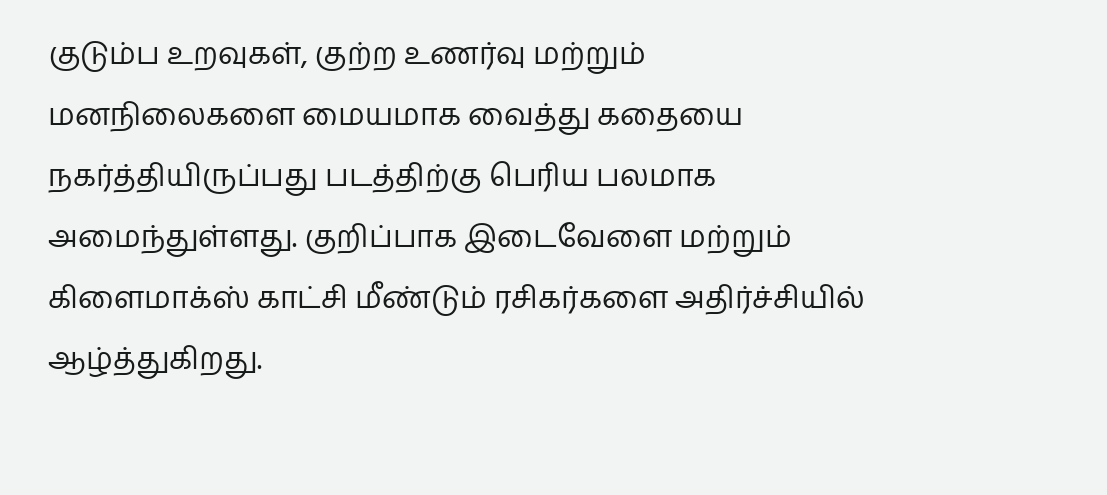குடும்ப உறவுகள், குற்ற உணர்வு மற்றும் மனநிலைகளை மையமாக வைத்து கதையை நகர்த்தியிருப்பது படத்திற்கு பெரிய பலமாக அமைந்துள்ளது. குறிப்பாக இடைவேளை மற்றும் கிளைமாக்ஸ் காட்சி மீண்டும் ரசிகர்களை அதிர்ச்சியில் ஆழ்த்துகிறது.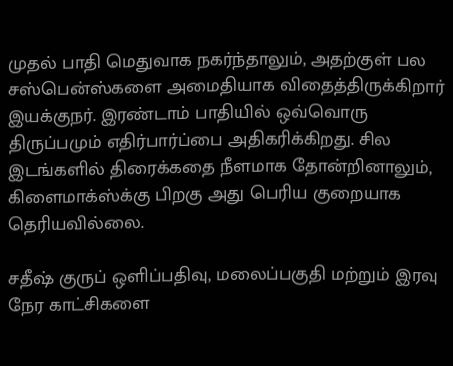முதல் பாதி மெதுவாக நகர்ந்தாலும், அதற்குள் பல சஸ்பென்ஸ்களை அமைதியாக விதைத்திருக்கிறார் இயக்குநர். இரண்டாம் பாதியில் ஒவ்வொரு திருப்பமும் எதிர்பார்ப்பை அதிகரிக்கிறது. சில இடங்களில் திரைக்கதை நீளமாக தோன்றினாலும், கிளைமாக்ஸ்க்கு பிறகு அது பெரிய குறையாக தெரியவில்லை.

சதீஷ் குருப் ஒளிப்பதிவு, மலைப்பகுதி மற்றும் இரவு நேர காட்சிகளை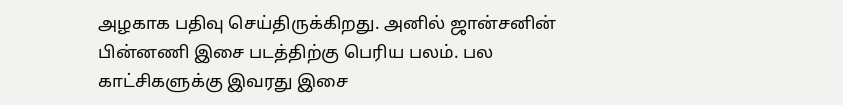அழகாக பதிவு செய்திருக்கிறது. அனில் ஜான்சனின் பின்னணி இசை படத்திற்கு பெரிய பலம். பல காட்சிகளுக்கு இவரது இசை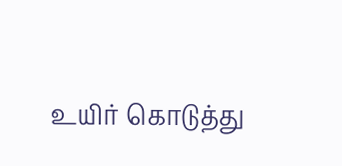உயிர் கொடுத்து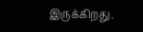இருக்கிறது.